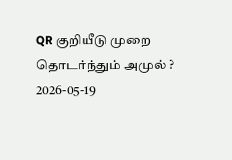QR குறியீடு முறை தொடர்ந்தும் அமுல் ?
2026-05-19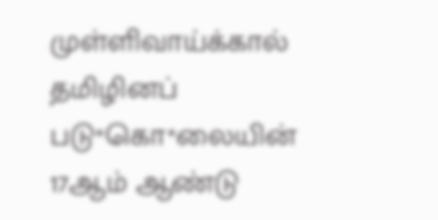முள்ளிவாய்க்கால் தமிழினப் படு*கொ*லையின் 17ஆம் ஆண்டு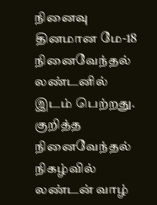நினைவு தினமான மே-18 நினைவேந்தல் லண்டனில் இடம் பெற்றது. குறித்த நினைவேந்தல் நிகழ்வில் லண்டன் வாழ்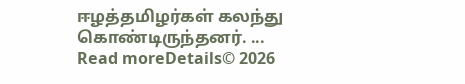ஈழத்தமிழர்கள் கலந்து கொண்டிருந்தனர். ...
Read moreDetails© 2026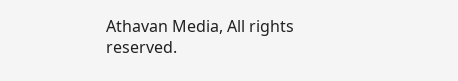Athavan Media, All rights reserved.